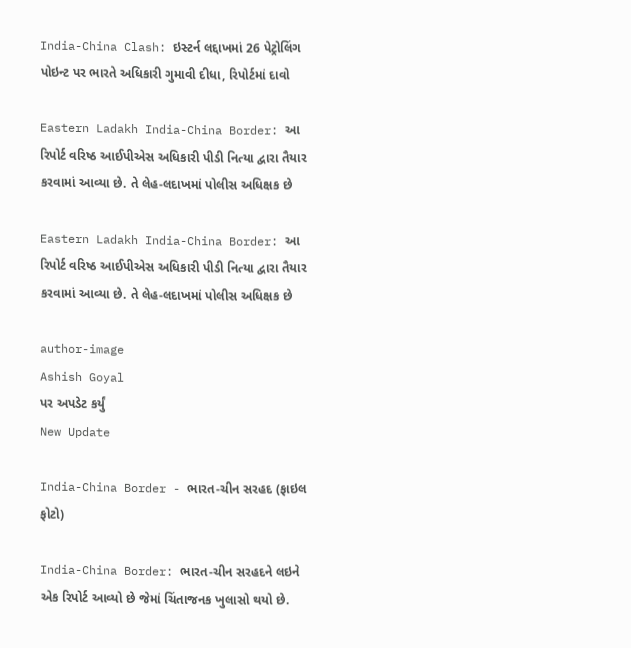India-China Clash: ઇસ્ટર્ન લદ્દાખમાં 26 પેટ્રોલિંગ પોઇન્ટ પર ભારતે અધિકારી ગુમાવી દીધા, રિપોર્ટમાં દાવો

Eastern Ladakh India-China Border: આ રિપોર્ટ વરિષ્ઠ આઈપીએસ અધિકારી પીડી નિત્યા દ્વારા તૈયાર કરવામાં આવ્યા છે. તે લેહ-લદાખમાં પોલીસ અધિક્ષક છે

Eastern Ladakh India-China Border: આ રિપોર્ટ વરિષ્ઠ આઈપીએસ અધિકારી પીડી નિત્યા દ્વારા તૈયાર કરવામાં આવ્યા છે. તે લેહ-લદાખમાં પોલીસ અધિક્ષક છે

author-image
Ashish Goyal
પર અપડેટ કર્યું
New Update

India-China Border - ભારત-ચીન સરહદ (ફાઇલ ફોટો)

India-China Border: ભારત-ચીન સરહદને લઇને એક રિપોર્ટ આવ્યો છે જેમાં ચિંતાજનક ખુલાસો થયો છે.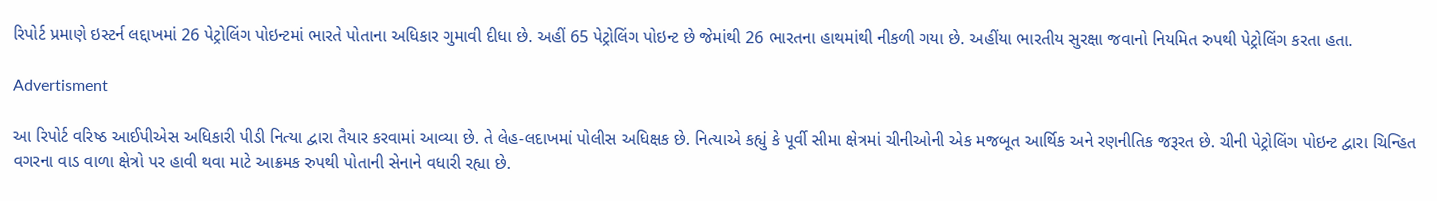રિપોર્ટ પ્રમાણે ઇસ્ટર્ન લદ્દાખમાં 26 પેટ્રોલિંગ પોઇન્ટમાં ભારતે પોતાના અધિકાર ગુમાવી દીધા છે. અહીં 65 પેટ્રોલિંગ પોઇન્ટ છે જેમાંથી 26 ભારતના હાથમાંથી નીકળી ગયા છે. અહીંયા ભારતીય સુરક્ષા જવાનો નિયમિત રુપથી પેટ્રોલિંગ કરતા હતા.

Advertisment

આ રિપોર્ટ વરિષ્ઠ આઈપીએસ અધિકારી પીડી નિત્યા દ્વારા તૈયાર કરવામાં આવ્યા છે. તે લેહ-લદાખમાં પોલીસ અધિક્ષક છે. નિત્યાએ કહ્યું કે પૂર્વી સીમા ક્ષેત્રમાં ચીનીઓની એક મજબૂત આર્થિક અને રણનીતિક જરૂરત છે. ચીની પેટ્રોલિંગ પોઇન્ટ દ્વારા ચિન્હિત વગરના વાડ વાળા ક્ષેત્રો પર હાવી થવા માટે આક્રમક રુપથી પોતાની સેનાને વધારી રહ્યા છે.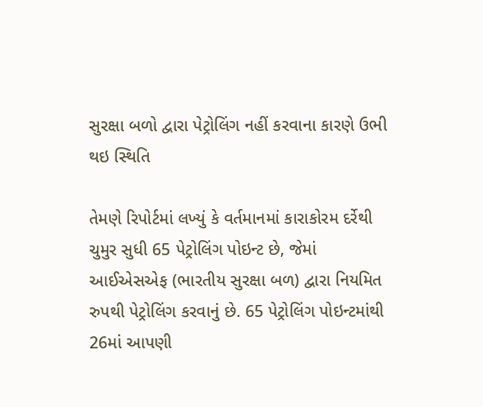સુરક્ષા બળો દ્વારા પેટ્રોલિંગ નહીં કરવાના કારણે ઉભી થઇ સ્થિતિ

તેમણે રિપોર્ટમાં લખ્યું કે વર્તમાનમાં કારાકોરમ દર્રેથી ચુમુર સુધી 65 પેટ્રોલિંગ પોઇન્ટ છે, જેમાં આઈએસએફ (ભારતીય સુરક્ષા બળ) દ્વારા નિયમિત રુપથી પેટ્રોલિંગ કરવાનું છે. 65 પેટ્રોલિંગ પોઇન્ટમાંથી 26માં આપણી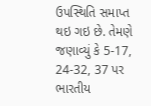ઉપસ્થિતિ સમાપ્ત થઇ ગઇ છે. તેમણે જણાવ્યું કે 5-17, 24-32, 37 પર ભારતીય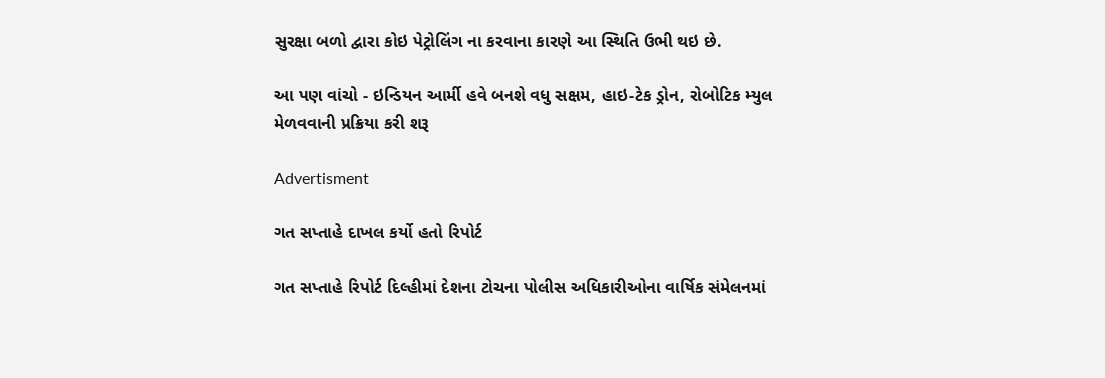સુરક્ષા બળો દ્વારા કોઇ પેટ્રોલિંગ ના કરવાના કારણે આ સ્થિતિ ઉભી થઇ છે.

આ પણ વાંચો - ઇન્ડિયન આર્મી હવે બનશે વધુ સક્ષમ, હાઇ-ટેક ડ્રોન, રોબોટિક મ્યુલ મેળવવાની પ્રક્રિયા કરી શરૂ

Advertisment

ગત સપ્તાહે દાખલ કર્યો હતો રિપોર્ટ

ગત સપ્તાહે રિપોર્ટ દિલ્હીમાં દેશના ટોચના પોલીસ અધિકારીઓના વાર્ષિક સંમેલનમાં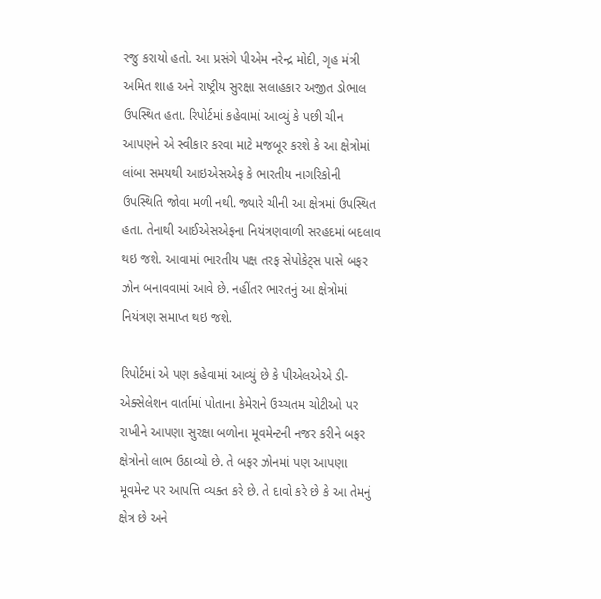રજુ કરાયો હતો. આ પ્રસંગે પીએમ નરેન્દ્ર મોદી, ગૃહ મંત્રી અમિત શાહ અને રાષ્ટ્રીય સુરક્ષા સલાહકાર અજીત ડોભાલ ઉપસ્થિત હતા. રિપોર્ટમાં કહેવામાં આવ્યું કે પછી ચીન આપણને એ સ્વીકાર કરવા માટે મજબૂર કરશે કે આ ક્ષેત્રોમાં લાંબા સમયથી આઇએસએફ કે ભારતીય નાગરિકોની ઉપસ્થિતિ જોવા મળી નથી. જ્યારે ચીની આ ક્ષેત્રમાં ઉપસ્થિત હતા. તેનાથી આઈએસએફના નિયંત્રણવાળી સરહદમાં બદલાવ થઇ જશે. આવામાં ભારતીય પક્ષ તરફ સેપોકેટ્સ પાસે બફર ઝોન બનાવવામાં આવે છે. નહીંતર ભારતનું આ ક્ષેત્રોમાં નિયંત્રણ સમાપ્ત થઇ જશે.

રિપોર્ટમાં એ પણ કહેવામાં આવ્યું છે કે પીએલએએ ડી-એક્સેલેશન વાર્તામાં પોતાના કેમેરાને ઉચ્ચતમ ચોટીઓ પર રાખીને આપણા સુરક્ષા બળોના મૂવમેન્ટની નજર કરીને બફર ક્ષેત્રોનો લાભ ઉઠાવ્યો છે. તે બફર ઝોનમાં પણ આપણા મૂવમેન્ટ પર આપત્તિ વ્યક્ત કરે છે. તે દાવો કરે છે કે આ તેમનું ક્ષેત્ર છે અને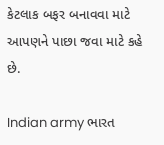કેટલાક બફર બનાવવા માટે આપણને પાછા જવા માટે કહે છે.

Indian army ભારત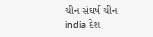ચીન સંઘર્ષ ચીન india દેશ